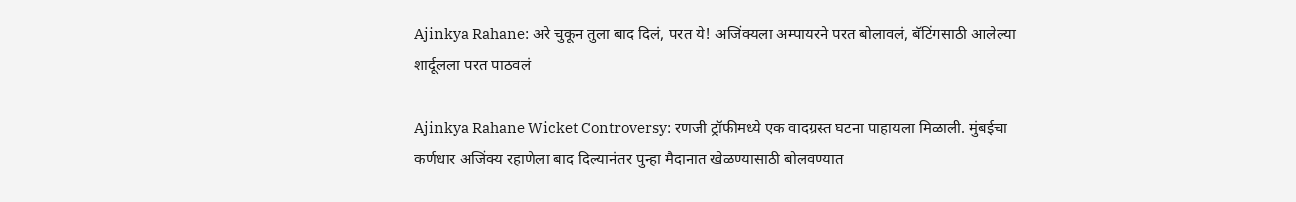Ajinkya Rahane: अरे चुकून तुला बाद दिलं, परत ये! अजिंक्यला अम्पायरने परत बोलावलं, बॅटिंगसाठी आलेल्या शार्दूलला परत पाठवलं

Ajinkya Rahane Wicket Controversy: रणजी ट्रॉफीमध्ये एक वादग्रस्त घटना पाहायला मिळाली. मुंबईचा कर्णधार अजिंक्य रहाणेला बाद दिल्यानंतर पुन्हा मैदानात खेळण्यासाठी बोलवण्यात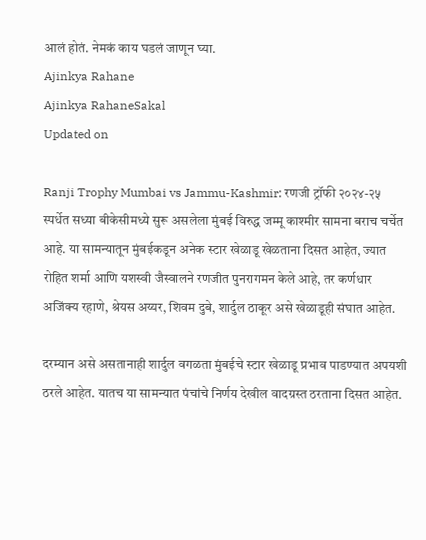आलं होतं. नेमकं काय घडलं जाणून घ्या.
Ajinkya Rahane
Ajinkya RahaneSakal
Updated on

Ranji Trophy Mumbai vs Jammu-Kashmir: रणजी ट्रॉफी २०२४-२५ स्पर्धेत सध्या बीकेसीमध्ये सुरू असलेला मुंबई विरुद्ध जम्मू काश्मीर सामना बराच चर्चेत आहे. या सामन्यातून मुंबईकडून अनेक स्टार खेळाडू खेळताना दिसत आहेत, ज्यात रोहित शर्मा आणि यशस्वी जैस्वालने रणजीत पुनरागमन केले आहे, तर कर्णधार अजिंक्य रहाणे, श्रेयस अय्यर, शिवम दुबे, शार्दुल ठाकूर असे खेळाडूही संघात आहेत.

दरम्यान असे असतानाही शार्दुल वगळता मुंबईचे स्टार खेळाडू प्रभाव पाडण्यात अपयशी ठरले आहेत. यातच या सामन्यात पंचांचे निर्णय देखील वादग्रस्त ठरताना दिसत आहेत.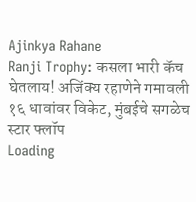Ajinkya Rahane
Ranji Trophy: कसला भारी कॅच घेतलाय! अजिंक्य रहाणेने गमावली १६ धावांवर विकेट, मुंबईचे सगळेच स्टार फ्लॉप
Loading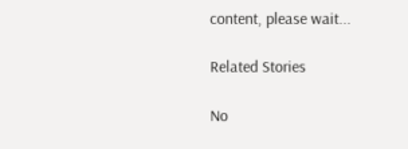content, please wait...

Related Stories

No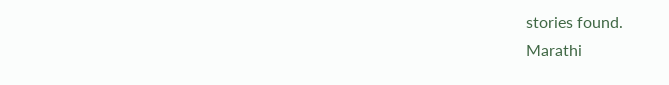stories found.
Marathi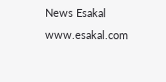News Esakal
www.esakal.com